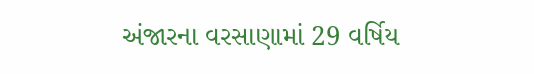અંજારના વરસાણામાં 29 વર્ષિય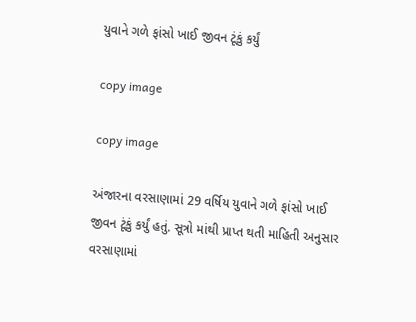યુવાને ગળે ફાંસો ખાઈ જીવન ટૂંકું કર્યું

copy image

copy image

અંજારના વરસાણામાં 29 વર્ષિય યુવાને ગળે ફાંસો ખાઈ જીવન ટૂંકું કર્યું હતું. સૂત્રો માંથી પ્રાપ્ત થતી માહિતી અનુસાર વરસાણામાં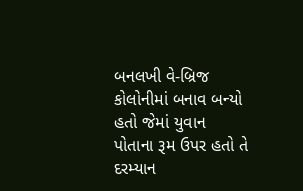બનલખી વે-બ્રિજ કોલોનીમાં બનાવ બન્યો હતો જેમાં યુવાન પોતાના રૂમ ઉપર હતો તે દરમ્યાન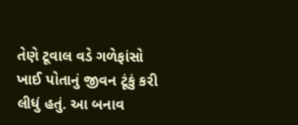તેણે ટૂવાલ વડે ગળેફાંસો ખાઈ પોતાનું જીવન ટૂંકું કરી લીધું હતું. આ બનાવ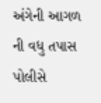અંગેની આગળ ની વધુ તપાસ પોલીસે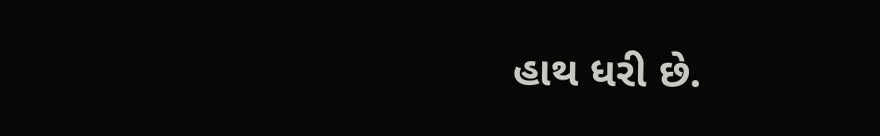હાથ ધરી છે.